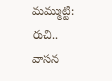మమ్ముట్టి: రుచి.. వాసన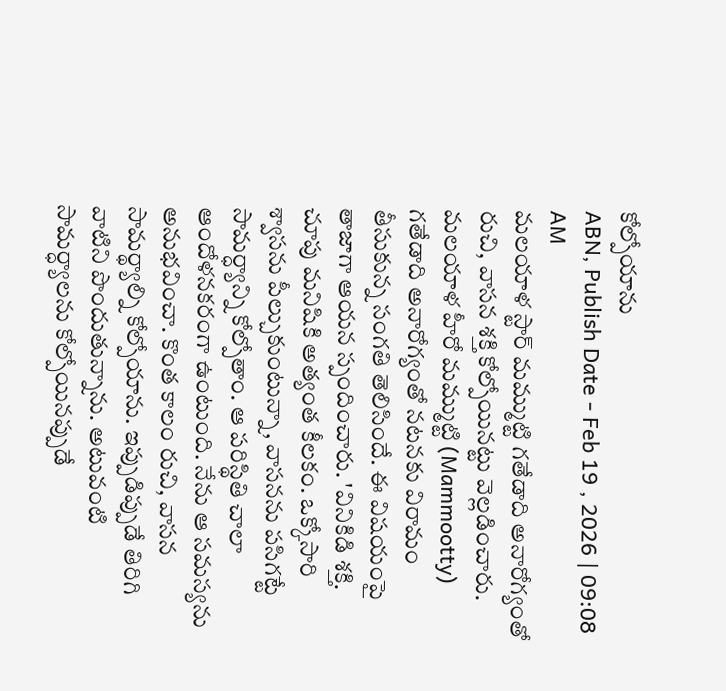కోల్పోయాను
ABN, Publish Date - Feb 19 , 2026 | 09:08 AM
మలయాళ స్టార్ మమ్ముట్టి గతేడాది అనారోగ్యంతో రుచి, వాసన శక్తి కోల్పోయినట్టు వెల్లడించారు.
మలయాళ హీరో మమ్ముట్టి (Mammootty) గతేడాది అనారోగ్యంతో నటనకు విరామం తీసుకున్న సంగతి తెలిసిందే. ఈ విషయంపై తాజాగా ఆయన స్పందించారు. 'వినికిడి శక్తి. చూపు మనిషికి అత్యంత కీలకం. ఒక్కోసారి శ్వాసను పీల్చుకుంటున్నా, వాసనను పసిగట్టే సామర్ధ్యాన్ని కోల్పోతాం. ఆ పరిస్థితి చాలా ఆందోళనకరంగా ఉంటుంది. నేను ఆ సమస్యను అనుభవించా. కొంత కాలం రుచి, వాసన సామర్థ్యాల్ని కోల్పోయాను. ఇప్పుడిప్పుడే తిరిగి వాటిని పొందుతున్నాను. అటువంటి సామర్ధ్యాలను కోల్పోయినప్పుడే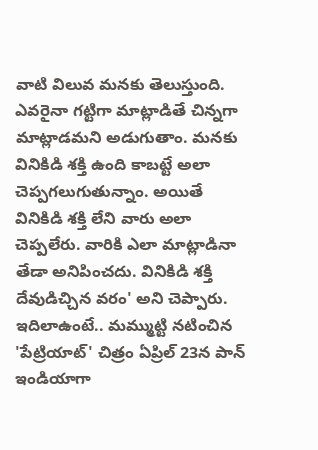వాటి విలువ మనకు తెలుస్తుంది.
ఎవరైనా గట్టిగా మాట్లాడితే చిన్నగా మాట్లాడమని అడుగుతాం. మనకు వినికిడి శక్తి ఉంది కాబట్టే అలా చెప్పగలుగుతున్నాం. అయితే వినికిడి శక్తి లేని వారు అలా చెప్పలేరు. వారికి ఎలా మాట్లాడినా తేడా అనిపించదు. వినికిడి శక్తి దేవుడిచ్చిన వరం' అని చెప్పారు. ఇదిలాఉంటే.. మమ్ముట్టి నటించిన 'పేట్రియాట్' చిత్రం ఏప్రిల్ 23న పాన్ ఇండియాగా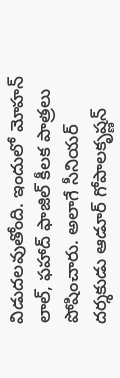విడుదలవుతోంది. ఇందులో మోహన్ లాల్, ఫహాద్ ఫాజిల్ కీలక పాత్రలు పోషించారు. అలాగే సీనియర్ దర్శకుడు ఆడూర్ గోపాలకృష్ణన్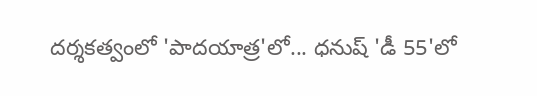దర్శకత్వంలో 'పాదయాత్ర'లో... ధనుష్ 'డీ 55'లో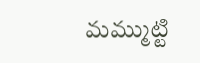మమ్ముట్టి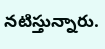నటిస్తున్నారు.